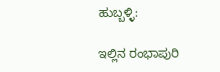ಹುಬ್ಬಳ್ಳಿ:

ಇಲ್ಲಿನ ರಂಭಾಪುರಿ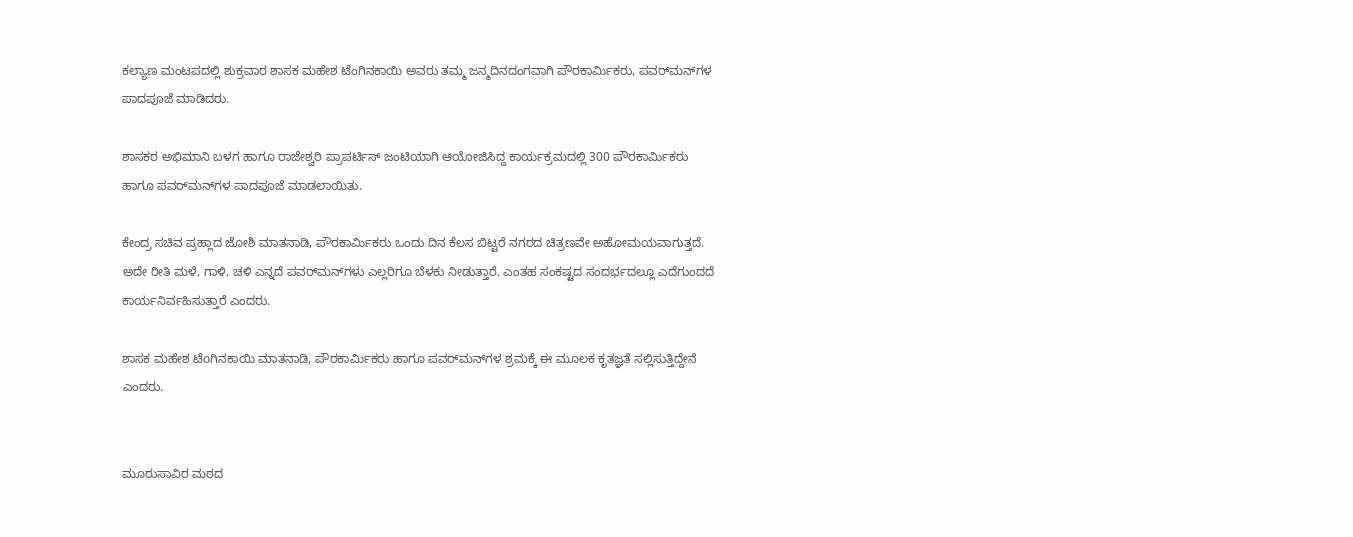ಕಲ್ಯಾಣ ಮಂಟಪದಲ್ಲಿ ಶುಕ್ರವಾರ ಶಾಸಕ ಮಹೇಶ ಟೆಂಗಿನಕಾಯಿ ಅವರು ತಮ್ಮ ಜನ್ಮದಿನದಂಗವಾಗಿ ಪೌರಕಾರ್ಮಿಕರು, ಪವರ್‌ಮನ್‌ಗಳ ಪಾದಪೂಜೆ ಮಾಡಿದರು.

ಶಾಸಕರ ಅಭಿಮಾನಿ ಬಳಗ ಹಾಗೂ ರಾಜೇಶ್ವರಿ ಪ್ರಾಪರ್ಟಿಸ್‌ ಜಂಟಿಯಾಗಿ ಆಯೋಜಿಸಿದ್ದ ಕಾರ್ಯಕ್ರಮದಲ್ಲಿ 300 ಪೌರಕಾರ್ಮಿಕರು ಹಾಗೂ ಪವರ್‌ಮನ್‌ಗಳ ಪಾದಪೂಜೆ ಮಾಡಲಾಯಿತು.

ಕೇಂದ್ರ ಸಚಿವ ಪ್ರಹ್ಲಾದ ಜೋಶಿ ಮಾತನಾಡಿ, ಪೌರಕಾರ್ಮಿಕರು ಒಂದು ದಿನ ಕೆಲಸ ಬಿಟ್ಟರೆ ನಗರದ ಚಿತ್ರಣವೇ ಅಹೋಮಯವಾಗುತ್ತದೆ. ಅದೇ ರೀತಿ ಮಳೆ, ಗಾಳಿ, ಚಳಿ ಎನ್ನದೆ ಪವರ್‌ಮನ್‌ಗಳು ಎಲ್ಲರಿಗೂ ಬೆಳಕು ನೀಡುತ್ತಾರೆ. ಎಂತಹ ಸಂಕಷ್ಟದ ಸಂದರ್ಭದಲ್ಲೂ ಎದೆಗುಂದದೆ ಕಾರ್ಯನಿರ್ವಹಿಸುತ್ತಾರೆ ಎಂದರು.

ಶಾಸಕ ಮಹೇಶ ಟೆoಗಿನಕಾಯಿ ಮಾತನಾಡಿ, ಪೌರಕಾರ್ಮಿಕರು ಹಾಗೂ ಪವರ್‌ಮನ್‌ಗಳ ಶ್ರಮಕ್ಕೆ ಈ ಮೂಲಕ ಕೃತಜ್ಞತೆ ಸಲ್ಲಿಸುತ್ತಿದ್ದೇನೆ ಎಂದರು.


ಮೂರುಸಾವಿರ ಮಠದ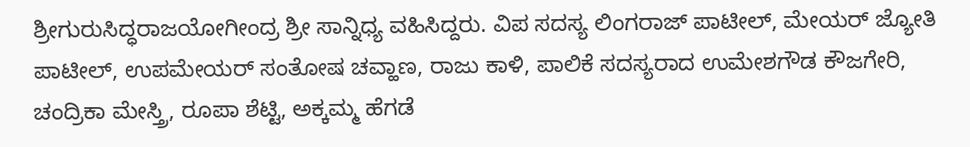ಶ್ರೀಗುರುಸಿದ್ಧರಾಜಯೋಗೀಂದ್ರ ಶ್ರೀ ಸಾನ್ನಿಧ್ಯ ವಹಿಸಿದ್ದರು. ವಿಪ ಸದಸ್ಯ ಲಿಂಗರಾಜ್ ಪಾಟೀಲ್, ಮೇಯರ್‌ ಜ್ಯೋತಿ ಪಾಟೀಲ್, ಉಪಮೇಯರ್‌ ಸಂತೋಷ ಚವ್ಹಾಣ, ರಾಜು ಕಾಳಿ, ಪಾಲಿಕೆ ಸದಸ್ಯರಾದ ಉಮೇಶಗೌಡ ಕೌಜಗೇರಿ, ಚಂದ್ರಿಕಾ ಮೇಸ್ತ್ರಿ, ರೂಪಾ ಶೆಟ್ಟಿ, ಅಕ್ಕಮ್ಮ ಹೆಗಡೆ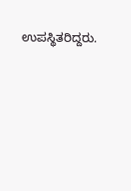ಉಪಸ್ಥಿತರಿದ್ದರು.